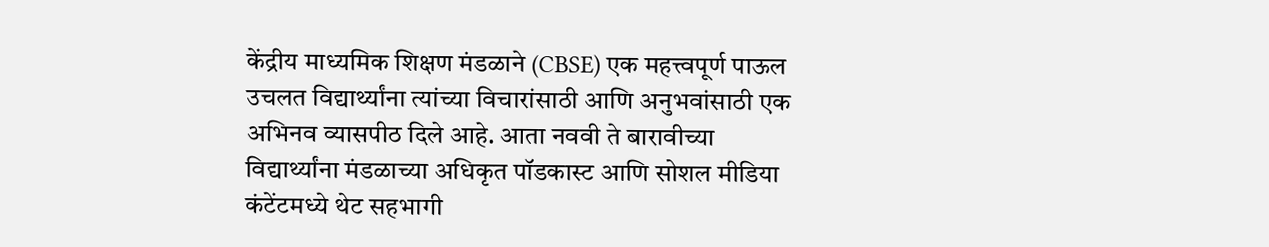केंद्रीय माध्यमिक शिक्षण मंडळाने (CBSE) एक महत्त्वपूर्ण पाऊल उचलत विद्यार्थ्यांना त्यांच्या विचारांसाठी आणि अनुभवांसाठी एक अभिनव व्यासपीठ दिले आहे. आता नववी ते बारावीच्या विद्यार्थ्यांना मंडळाच्या अधिकृत पॉडकास्ट आणि सोशल मीडिया कंटेंटमध्ये थेट सहभागी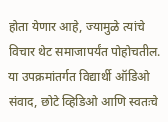होता येणार आहे, ज्यामुळे त्यांचे विचार थेट समाजापर्यंत पोहोचतील. या उपक्रमांतर्गत विद्यार्थी ऑडिओ संवाद, छोटे व्हिडिओ आणि स्वतःचे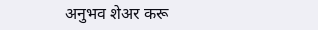अनुभव शेअर करू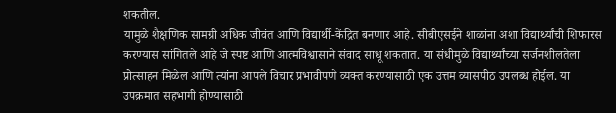शकतील.
यामुळे शैक्षणिक सामग्री अधिक जीवंत आणि विद्यार्थी-केंद्रित बनणार आहे. सीबीएसईने शाळांना अशा विद्यार्थ्यांची शिफारस करण्यास सांगितले आहे जे स्पष्ट आणि आत्मविश्वासाने संवाद साधू शकतात. या संधीमुळे विद्यार्थ्यांच्या सर्जनशीलतेला प्रोत्साहन मिळेल आणि त्यांना आपले विचार प्रभावीपणे व्यक्त करण्यासाठी एक उत्तम व्यासपीठ उपलब्ध होईल. या उपक्रमात सहभागी होण्यासाठी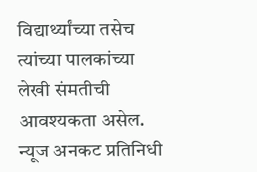विद्यार्थ्यांच्या तसेच त्यांच्या पालकांच्या लेखी संमतीची आवश्यकता असेल.
न्यूज अनकट प्रतिनिधी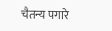चैतन्य पगारे